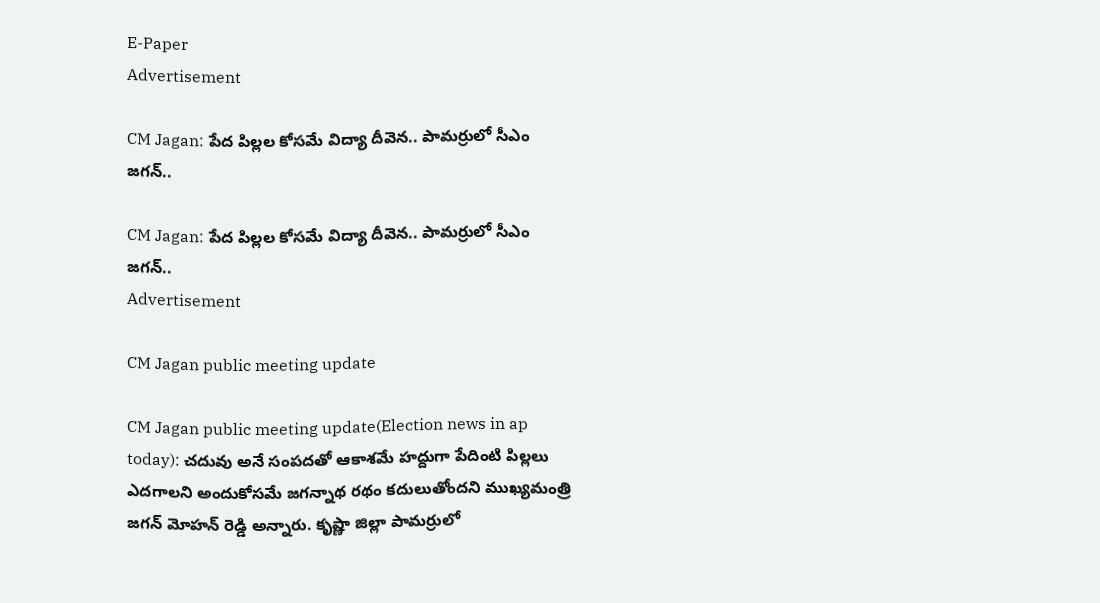E-Paper
Advertisement

CM Jagan: పేద పిల్లల కోసమే విద్యా దీవెన.. పామర్రులో సీఎం జగన్..

CM Jagan: పేద పిల్లల కోసమే విద్యా దీవెన.. పామర్రులో సీఎం జగన్..
Advertisement

CM Jagan public meeting update

CM Jagan public meeting update(Election news in ap today): చదువు అనే సంపదతో ఆకాశమే హద్దుగా పేదింటి పిల్లలు ఎదగాలని అందుకోసమే జగన్నాథ రథం కదులుతోందని ముఖ్యమంత్రి జగన్ మోహన్ రెడ్డి అన్నారు. కృష్ణా జిల్లా పామర్రులో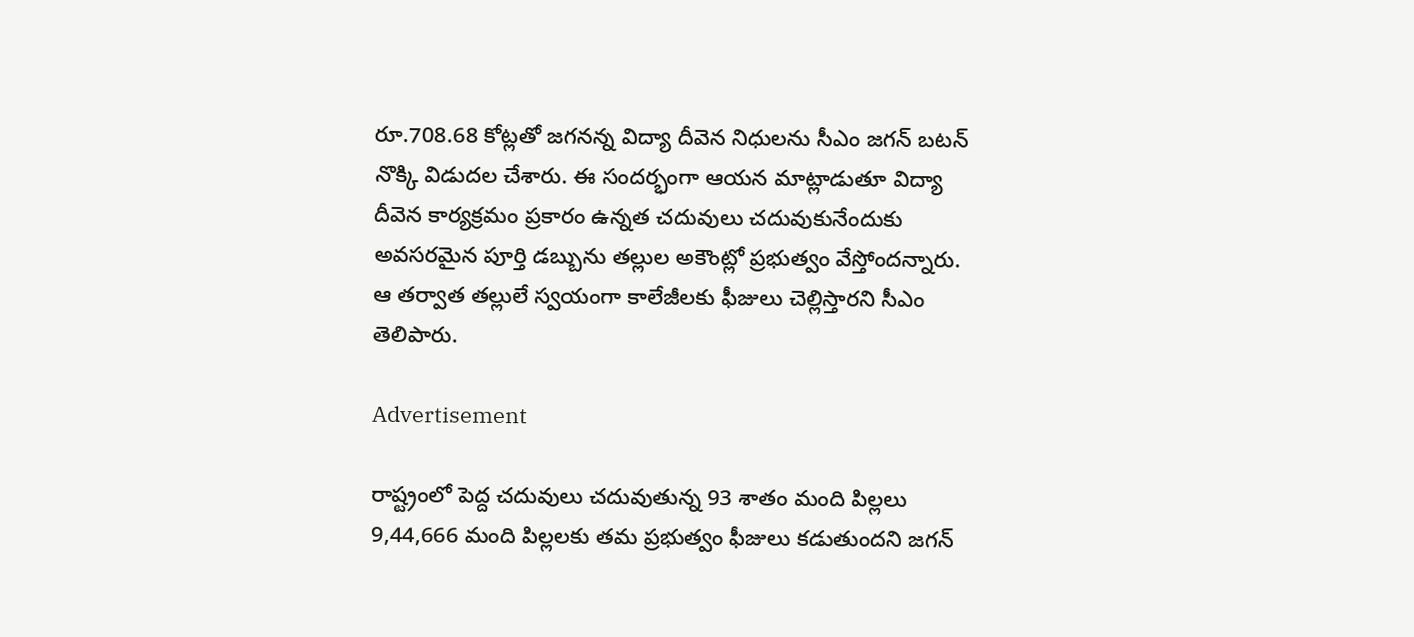రూ.708.68 కోట్లతో జగనన్న విద్యా దీవెన నిధులను సీఎం జగన్ బటన్ నొక్కి విడుదల చేశారు. ఈ సందర్భంగా ఆయన మాట్లాడుతూ విద్యా దీవెన కార్యక్రమం ప్రకారం ఉన్నత చదువులు చదువుకునేందుకు అవసరమైన పూర్తి డబ్బును తల్లుల అకౌంట్లో ప్రభుత్వం వేస్తోందన్నారు. ఆ తర్వాత తల్లులే స్వయంగా కాలేజీలకు ఫీజులు చెల్లిస్తారని సీఎం తెలిపారు.

Advertisement

రాష్ట్రంలో పెద్ద చదువులు చదువుతున్న 93 శాతం మంది పిల్లలు 9,44,666 మంది పిల్లలకు తమ ప్రభుత్వం ఫీజులు కడుతుందని జగన్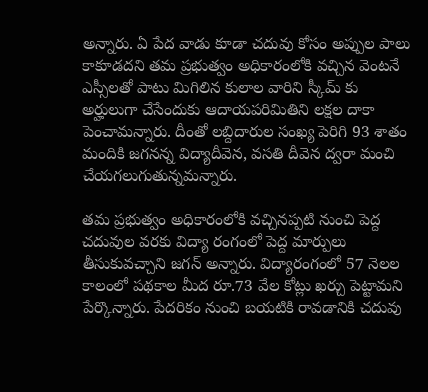అన్నారు. ఏ పేద వాడు కూడా చదువు కోసం అప్పుల పాలు కాకూడదని తమ ప్రభుత్వం అధికారంలోకి వచ్చిన వెంటనే ఎస్సీలతో పాటు మిగిలిన కులాల వారిని స్కీమ్ కు అర్హులుగా చేసేందుకు ఆదాయపరిమితిని లక్షల దాకా పెంచామన్నారు. దీంతో లబ్దిదారుల సంఖ్య పెరిగి 93 శాతం మందికి జగనన్న విద్యాదీవెన, వసతి దీవెన ద్వరా మంచి చేయగలుగుతున్నమన్నారు.

తమ ప్రభుత్వం అధికారంలోకి వచ్చినప్పటి నుంచి పెద్ద చదువుల వరకు విద్యా రంగంలో పెద్ద మార్పులు తీసుకువచ్చాని జగన్ అన్నారు. విద్యారంగంలో 57 నెలల కాలంలో పథకాల మీద రూ.73 వేల కోట్లు ఖర్చు పెట్టామని పేర్కొన్నారు. పేదరికం నుంచి బయటికి రావడానికి చదువు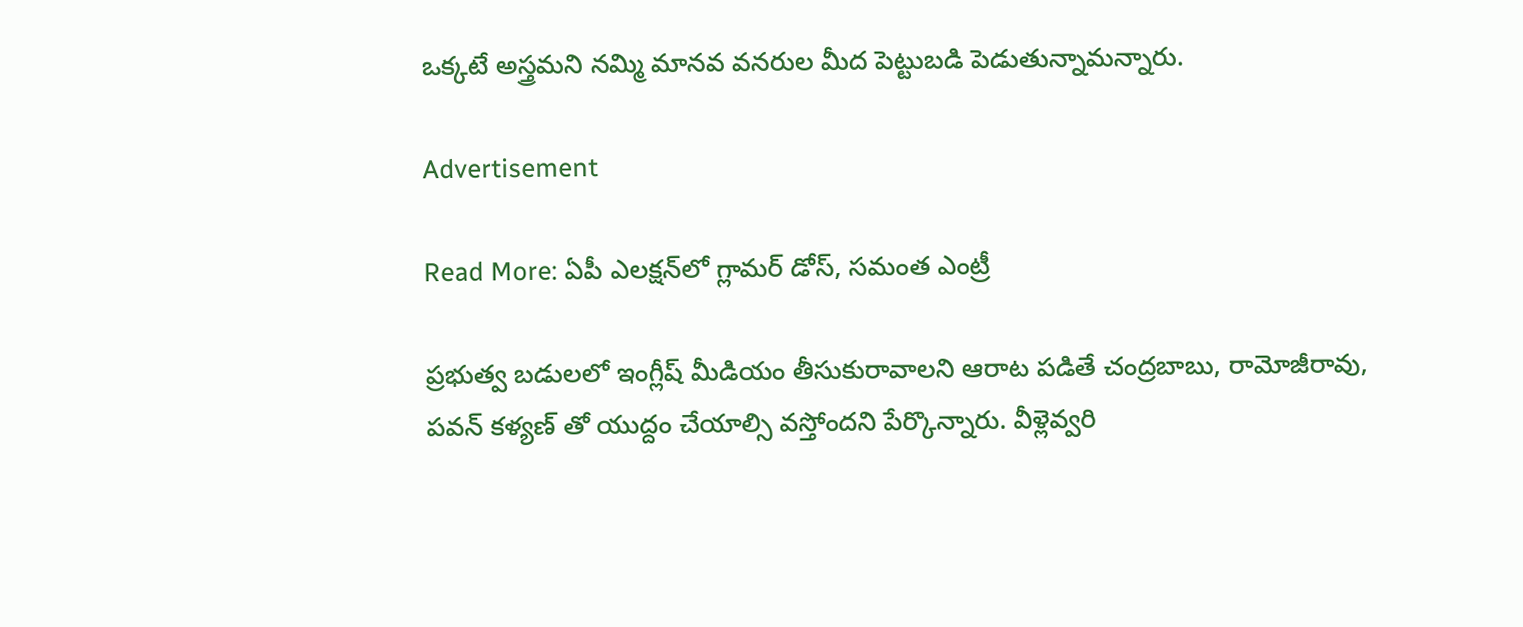ఒక్కటే అస్త్రమని నమ్మి మానవ వనరుల మీద పెట్టుబడి పెడుతున్నామన్నారు.

Advertisement

Read More: ఏపీ ఎలక్షన్‌లో గ్లామర్‌ డోస్‌, సమంత ఎంట్రీ

ప్రభుత్వ బడులలో ఇంగ్లీష్ మీడియం తీసుకురావాలని ఆరాట పడితే చంద్రబాబు, రామోజీరావు, పవన్ కళ్యణ్ తో యుద్దం చేయాల్సి వస్తోందని పేర్కొన్నారు. వీళ్లెవ్వరి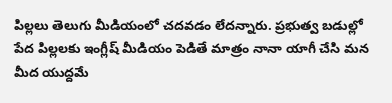పిల్లలు తెలుగు మీడియంలో చదవడం లేదన్నారు. ప్రభుత్వ బడుల్లో పేద పిల్లలకు ఇంగ్లీష్ మీడియం పెడితే మాత్రం నానా యాగీ చేసి మన మీద యుద్దమే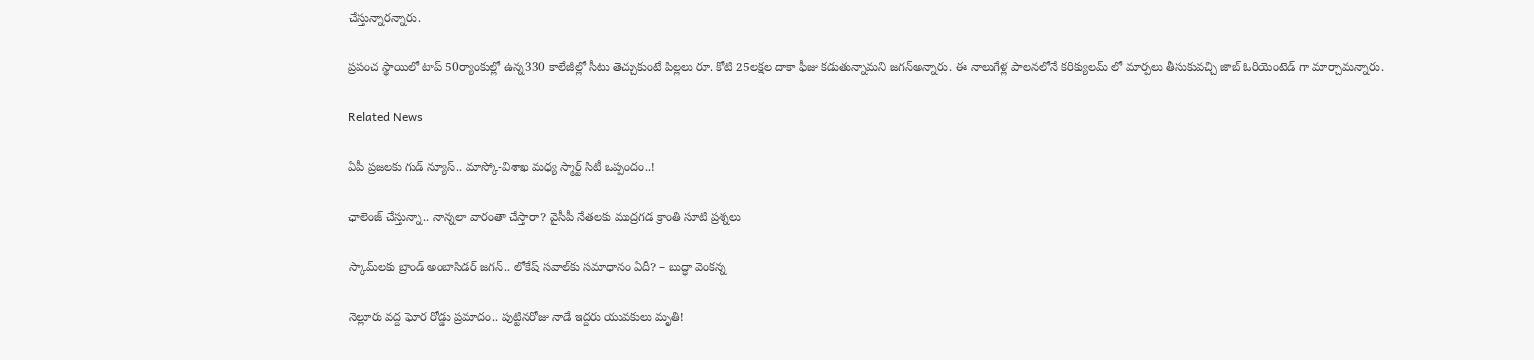చేస్తున్నారన్నారు.

ప్రపంచ స్థాయిలో టాప్ 50ర్యాంకుల్లో ఉన్న330 కాలేజీల్లో సీటు తెచ్చుకుంటే పిల్లలు రూ. కోటి 25లక్షల దాకా ఫీజు కడుతున్నామని జగన్అన్నారు. ఈ నాలుగేళ్ల పాలనలోనే కరిక్యులమ్ లో మార్పలు తీసుకువచ్చి జాబ్ ఓరియెంటెడ్ గా మార్చామన్నారు.

Related News

ఏపీ ప్రజలకు గుడ్ న్యూస్.. మాస్కో-విశాఖ మధ్య స్మార్ట్ సిటీ ఒప్పందం..!

ఛాలెంజ్ చేస్తున్నా.. నాన్నలా వారంతా చేస్తారా? వైసీపీ నేతలకు ముద్రగడ క్రాంతి సూటి ప్రశ్నలు

స్కామ్‌లకు బ్రాండ్ అంబాసిడర్ జగన్.. లోకేష్ సవాల్‌కు సమాధానం ఏదీ? – బుద్ధా వెంకన్న

నెల్లూరు వద్ద ఘోర రోడ్డు ప్రమాదం.. పుట్టినరోజు నాడే ఇద్దరు యువకులు మృతి!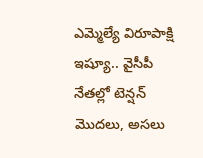ఎమ్మెల్యే విరూపాక్షి ఇష్యూ.. వైసీపీ నేతల్లో టెన్షన్ మొదలు, అసలు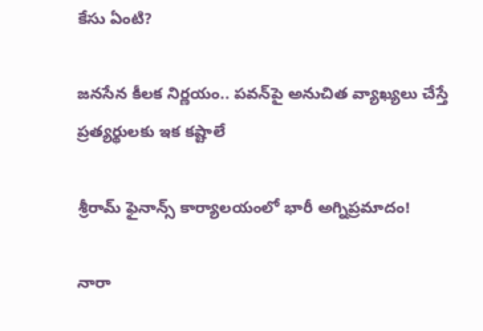కేసు ఏంటి?

జనసేన కీలక నిర్ణయం.. పవన్‌పై అనుచిత వ్యాఖ్యలు చేస్తే ప్రత్యర్థులకు ఇక కష్టాలే

శ్రీరామ్ ఫైనాన్స్ కార్యాలయంలో భారీ అగ్నిప్రమాదం!

నారా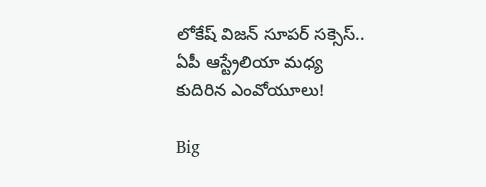లోకేష్ విజన్ సూపర్ సక్సెస్.. ఏపీ ఆస్ట్రేలియా మధ్య కుదిరిన ఎంవోయూలు!

Big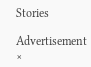Stories

Advertisement
×